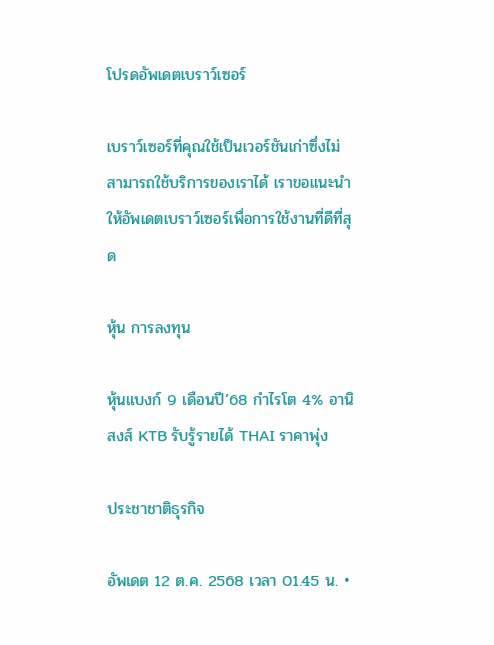โปรดอัพเดตเบราว์เซอร์

เบราว์เซอร์ที่คุณใช้เป็นเวอร์ชันเก่าซึ่งไม่สามารถใช้บริการของเราได้ เราขอแนะนำให้อัพเดตเบราว์เซอร์เพื่อการใช้งานที่ดีที่สุด

หุ้น การลงทุน

หุ้นแบงก์ 9 เดือนปี’68 กำไรโต 4% อานิสงส์ KTB รับรู้รายได้ THAI ราคาพุ่ง

ประชาชาติธุรกิจ

อัพเดต 12 ต.ค. 2568 เวลา 01.45 น. •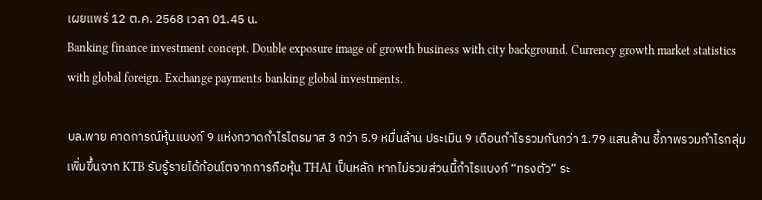เผยแพร่ 12 ต.ค. 2568 เวลา 01.45 น.
Banking finance investment concept. Double exposure image of growth business with city background. Currency growth market statistics with global foreign. Exchange payments banking global investments.

บล.พาย คาดการณ์หุ้นแบงก์ 9 แห่งกวาดกำไรไตรมาส 3 กว่า 5.9 หมื่นล้าน ประเมิน 9 เดือนกำไรรวมกันกว่า 1.79 แสนล้าน ชี้ภาพรวมกำไรกลุ่มเพิ่มขึ้นจาก KTB รับรู้รายได้ก้อนโตจากการถือหุ้น THAI เป็นหลัก หากไม่รวมส่วนนี้กำไรแบงก์ “ทรงตัว” ระ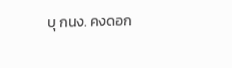บุ กนง. คงดอก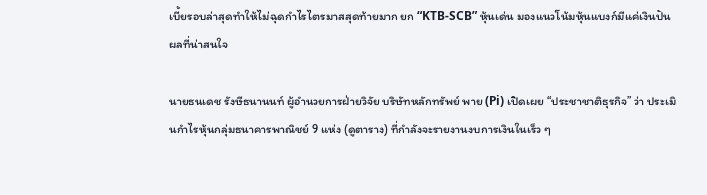เบี้ยรอบล่าสุดทำให้ไม่ฉุดกำไรไตรมาสสุดท้ายมาก ยก “KTB-SCB” หุ้นเด่น มองแนวโน้มหุ้นแบงก์มีแค่เงินปันผลที่น่าสนใจ

นายธนเดช รังษีธนานนท์ ผู้อำนวยการฝ่ายวิจัย บริษัทหลักทรัพย์ พาย (Pi) เปิดเผย “ประชาชาติธุรกิจ” ว่า ประเมินกำไรหุ้นกลุ่มธนาคารพาณิชย์ 9 แห่ง (ดูตาราง) ที่กำลังจะรายงานงบการเงินในเร็ว ๆ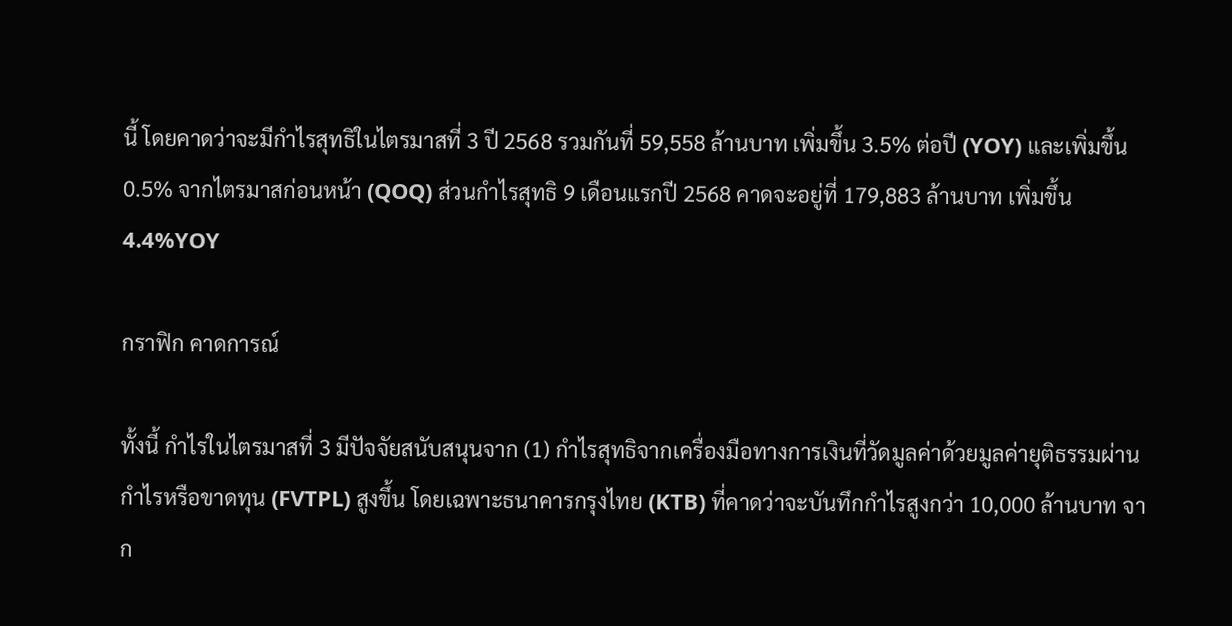นี้ โดยคาดว่าจะมีกำไรสุทธิในไตรมาสที่ 3 ปี 2568 รวมกันที่ 59,558 ล้านบาท เพิ่มขึ้น 3.5% ต่อปี (YOY) และเพิ่มขึ้น 0.5% จากไตรมาสก่อนหน้า (QOQ) ส่วนกำไรสุทธิ 9 เดือนแรกปี 2568 คาดจะอยู่ที่ 179,883 ล้านบาท เพิ่มขึ้น 4.4%YOY

กราฟิก คาดการณ์

ทั้งนี้ กำไรในไตรมาสที่ 3 มีปัจจัยสนับสนุนจาก (1) กำไรสุทธิจากเครื่องมือทางการเงินที่วัดมูลค่าด้วยมูลค่ายุติธรรมผ่านกำไรหรือขาดทุน (FVTPL) สูงขึ้น โดยเฉพาะธนาคารกรุงไทย (KTB) ที่คาดว่าจะบันทึกกำไรสูงกว่า 10,000 ล้านบาท จาก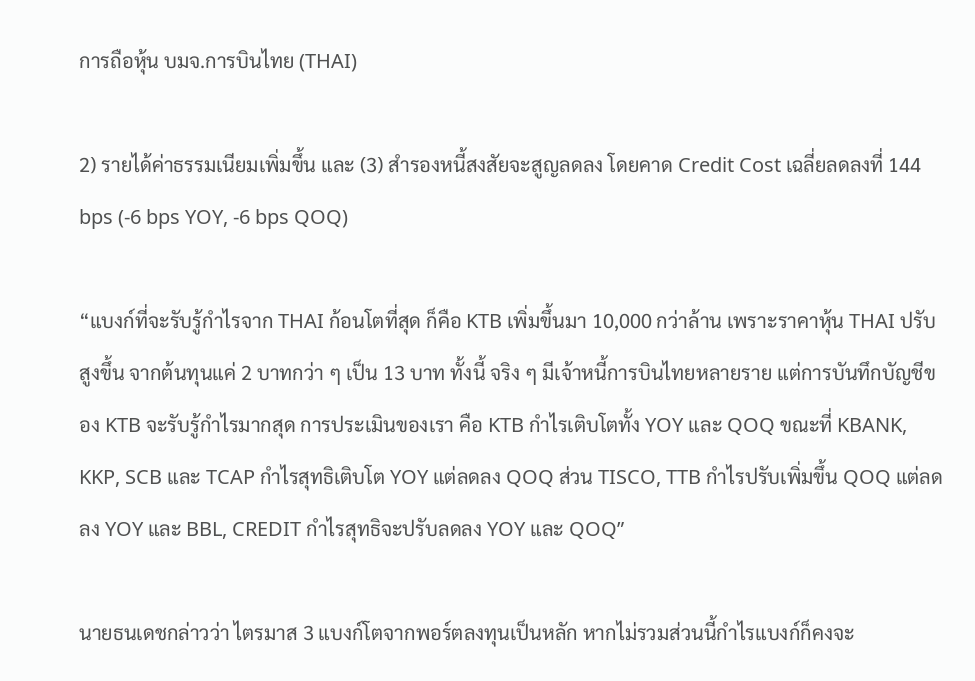การถือหุ้น บมจ.การบินไทย (THAI)

2) รายได้ค่าธรรมเนียมเพิ่มขึ้น และ (3) สำรองหนี้สงสัยจะสูญลดลง โดยคาด Credit Cost เฉลี่ยลดลงที่ 144 bps (-6 bps YOY, -6 bps QOQ)

“แบงก์ที่จะรับรู้กำไรจาก THAI ก้อนโตที่สุด ก็คือ KTB เพิ่มขึ้นมา 10,000 กว่าล้าน เพราะราคาหุ้น THAI ปรับสูงขึ้น จากต้นทุนแค่ 2 บาทกว่า ๆ เป็น 13 บาท ทั้งนี้ จริง ๆ มีเจ้าหนี้การบินไทยหลายราย แต่การบันทึกบัญชีของ KTB จะรับรู้กำไรมากสุด การประเมินของเรา คือ KTB กำไรเติบโตทั้ง YOY และ QOQ ขณะที่ KBANK, KKP, SCB และ TCAP กำไรสุทธิเติบโต YOY แต่ลดลง QOQ ส่วน TISCO, TTB กำไรปรับเพิ่มขึ้น QOQ แต่ลดลง YOY และ BBL, CREDIT กำไรสุทธิจะปรับลดลง YOY และ QOQ”

นายธนเดชกล่าวว่า ไตรมาส 3 แบงก์โตจากพอร์ตลงทุนเป็นหลัก หากไม่รวมส่วนนี้กำไรแบงก์ก็คงจะ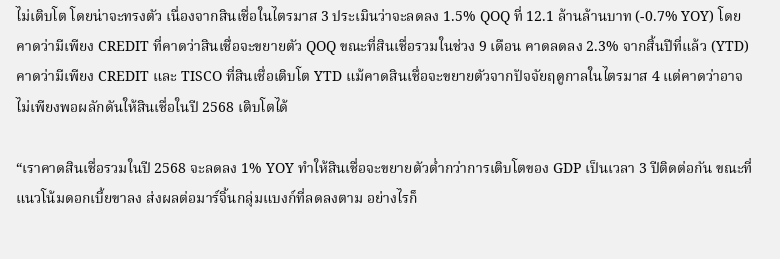ไม่เติบโต โดยน่าจะทรงตัว เนื่องจากสินเชื่อในไตรมาส 3 ประเมินว่าจะลดลง 1.5% QOQ ที่ 12.1 ล้านล้านบาท (-0.7% YOY) โดยคาดว่ามีเพียง CREDIT ที่คาดว่าสินเชื่อจะขยายตัว QOQ ขณะที่สินเชื่อรวมในช่วง 9 เดือน คาดลดลง 2.3% จากสิ้นปีที่แล้ว (YTD) คาดว่ามีเพียง CREDIT และ TISCO ที่สินเชื่อเติบโต YTD แม้คาดสินเชื่อจะขยายตัวจากปัจจัยฤดูกาลในไตรมาส 4 แต่คาดว่าอาจไม่เพียงพอผลักดันให้สินเชื่อในปี 2568 เติบโตได้

“เราคาดสินเชื่อรวมในปี 2568 จะลดลง 1% YOY ทำให้สินเชื่อจะขยายตัวต่ำกว่าการเติบโตของ GDP เป็นเวลา 3 ปีติดต่อกัน ขณะที่แนวโน้มดอกเบี้ยขาลง ส่งผลต่อมาร์จิ้นกลุ่มแบงก์ที่ลดลงตาม อย่างไรก็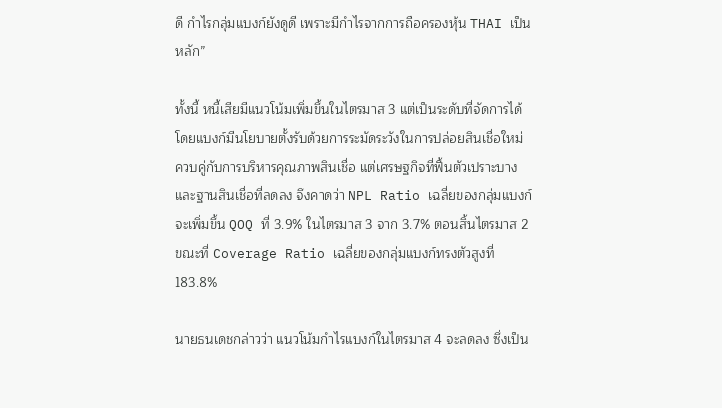ดี กำไรกลุ่มแบงก์ยังดูดี เพราะมีกำไรจากการถือครองหุ้น THAI เป็นหลัก”

ทั้งนี้ หนี้เสียมีแนวโน้มเพิ่มขึ้นในไตรมาส 3 แต่เป็นระดับที่จัดการได้ โดยแบงก์มีนโยบายตั้งรับด้วยการระมัดระวังในการปล่อยสินเชื่อใหม่ ควบคู่กับการบริหารคุณภาพสินเชื่อ แต่เศรษฐกิจที่ฟื้นตัวเปราะบาง และฐานสินเชื่อที่ลดลง จึงคาดว่า NPL Ratio เฉลี่ยของกลุ่มแบงก์จะเพิ่มขึ้น QOQ ที่ 3.9% ในไตรมาส 3 จาก 3.7% ตอนสิ้นไตรมาส 2 ขณะที่ Coverage Ratio เฉลี่ยของกลุ่มแบงก์ทรงตัวสูงที่ 183.8%

นายธนเดชกล่าวว่า แนวโน้มกำไรแบงก์ในไตรมาส 4 จะลดลง ซึ่งเป็น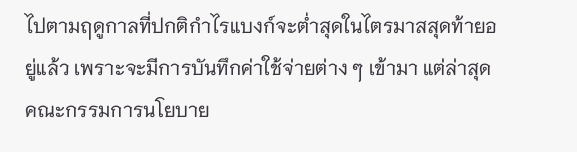ไปตามฤดูกาลที่ปกติกำไรแบงก์จะต่ำสุดในไตรมาสสุดท้ายอยู่แล้ว เพราะจะมีการบันทึกค่าใช้จ่ายต่าง ๆ เข้ามา แต่ล่าสุด คณะกรรมการนโยบาย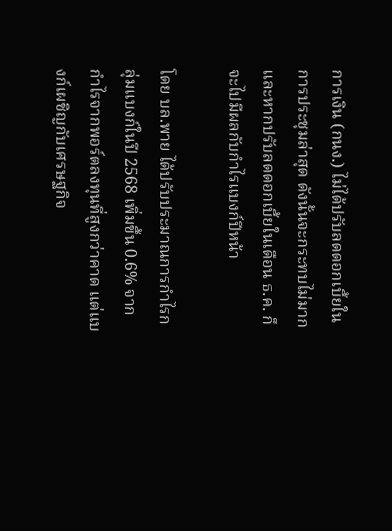การเงิน (กนง.) ไม่ได้ปรับลดดอกเบี้ยในการประชุมล่าสุด ดังนั้นจะกระทบไม่มาก และหากปรับลดดอกเบี้ยในเดือน ธ.ค. ก็จะไปมีผลกับกำไรแบงก์ปีหน้า

โดย บล.พาย ได้ปรับประมาณการกำไรกลุ่มแบงก์ในปี 2568 เพิ่มขึ้น 0.6% จากกำไรจากพอร์ตลงทุนที่สูงกว่าคาด แต่แบงก์เผชิญกับเศรษฐกิจ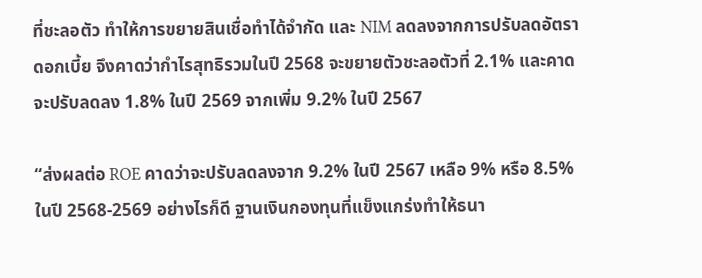ที่ชะลอตัว ทำให้การขยายสินเชื่อทำได้จำกัด และ NIM ลดลงจากการปรับลดอัตราดอกเบี้ย จึงคาดว่ากำไรสุทธิรวมในปี 2568 จะขยายตัวชะลอตัวที่ 2.1% และคาดจะปรับลดลง 1.8% ในปี 2569 จากเพิ่ม 9.2% ในปี 2567

“ส่งผลต่อ ROE คาดว่าจะปรับลดลงจาก 9.2% ในปี 2567 เหลือ 9% หรือ 8.5% ในปี 2568-2569 อย่างไรก็ดี ฐานเงินกองทุนที่แข็งแกร่งทำให้ธนา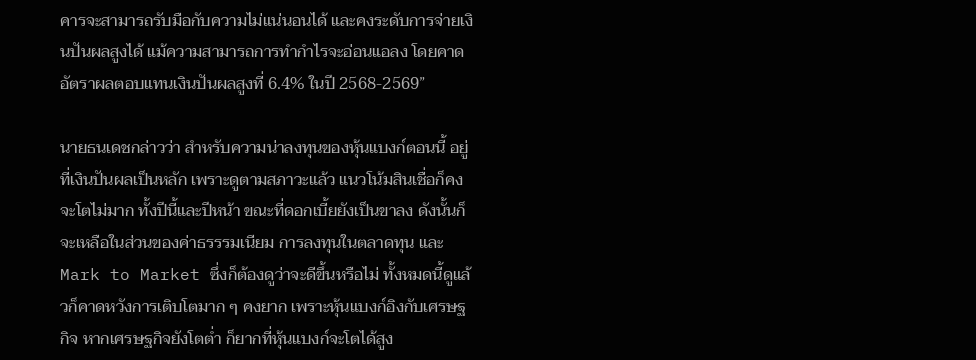คารจะสามารถรับมือกับความไม่แน่นอนได้ และคงระดับการจ่ายเงินปันผลสูงได้ แม้ความสามารถการทำกำไรจะอ่อนแอลง โดยคาดอัตราผลตอบแทนเงินปันผลสูงที่ 6.4% ในปี 2568-2569”

นายธนเดชกล่าวว่า สำหรับความน่าลงทุนของหุ้นแบงก์ตอนนี้ อยู่ที่เงินปันผลเป็นหลัก เพราะดูตามสภาวะแล้ว แนวโน้มสินเชื่อก็คงจะโตไม่มาก ทั้งปีนี้และปีหน้า ขณะที่ดอกเบี้ยยังเป็นขาลง ดังนั้นก็จะเหลือในส่วนของค่าธรรรมเนียม การลงทุนในตลาดทุน และ Mark to Market ซึ่งก็ต้องดูว่าจะดีขึ้นหรือไม่ ทั้งหมดนี้ดูแล้วก็คาดหวังการเติบโตมาก ๆ คงยาก เพราะหุ้นแบงก์อิงกับเศรษฐกิจ หากเศรษฐกิจยังโตต่ำ ก็ยากที่หุ้นแบงก์จะโตได้สูง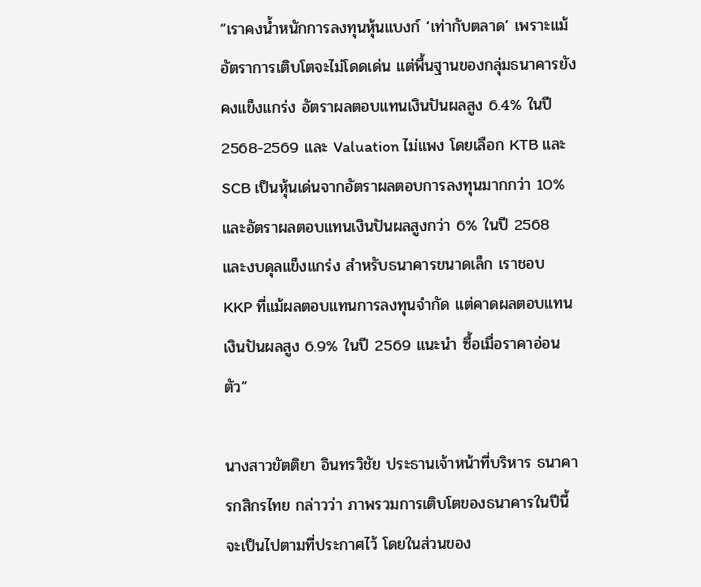“เราคงน้ำหนักการลงทุนหุ้นแบงก์ ‘เท่ากับตลาด’ เพราะแม้อัตราการเติบโตจะไม่โดดเด่น แต่พื้นฐานของกลุ่มธนาคารยังคงแข็งแกร่ง อัตราผลตอบแทนเงินปันผลสูง 6.4% ในปี 2568-2569 และ Valuation ไม่แพง โดยเลือก KTB และ SCB เป็นหุ้นเด่นจากอัตราผลตอบการลงทุนมากกว่า 10% และอัตราผลตอบแทนเงินปันผลสูงกว่า 6% ในปี 2568 และงบดุลแข็งแกร่ง สำหรับธนาคารขนาดเล็ก เราชอบ KKP ที่แม้ผลตอบแทนการลงทุนจำกัด แต่คาดผลตอบแทนเงินปันผลสูง 6.9% ในปี 2569 แนะนำ ซื้อเมื่อราคาอ่อนตัว”

นางสาวขัตติยา อินทรวิชัย ประธานเจ้าหน้าที่บริหาร ธนาคารกสิกรไทย กล่าวว่า ภาพรวมการเติบโตของธนาคารในปีนี้จะเป็นไปตามที่ประกาศไว้ โดยในส่วนของ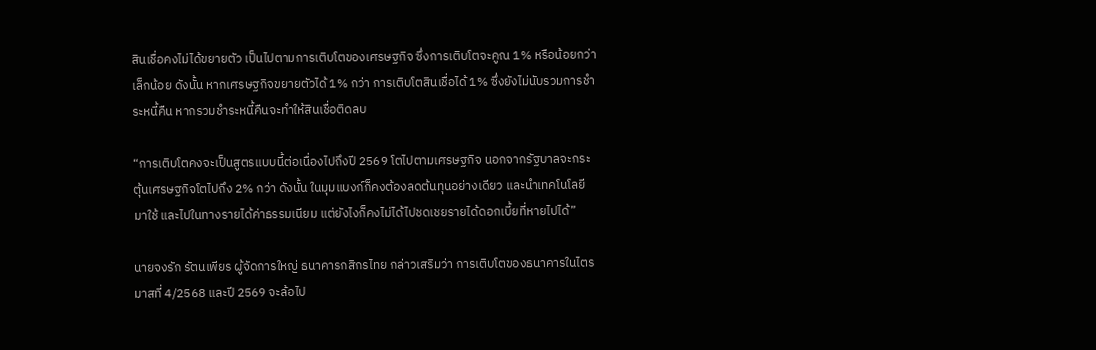สินเชื่อคงไม่ได้ขยายตัว เป็นไปตามการเติบโตของเศรษฐกิจ ซึ่งการเติบโตจะคูณ 1% หรือน้อยกว่าเล็กน้อย ดังนั้น หากเศรษฐกิจขยายตัวได้ 1% กว่า การเติบโตสินเชื่อได้ 1% ซึ่งยังไม่นับรวมการชำระหนี้คืน หากรวมชำระหนี้คืนจะทำให้สินเชื่อติดลบ

“การเติบโตคงจะเป็นสูตรแบบนี้ต่อเนื่องไปถึงปี 2569 โตไปตามเศรษฐกิจ นอกจากรัฐบาลจะกระตุ้นเศรษฐกิจโตไปถึง 2% กว่า ดังนั้น ในมุมแบงก์ก็คงต้องลดต้นทุนอย่างเดียว และนำเทคโนโลยีมาใช้ และไปในทางรายได้ค่าธรรมเนียม แต่ยังไงก็คงไม่ได้ไปชดเชยรายได้ดอกเบี้ยที่หายไปได้”

นายจงรัก รัตนเพียร ผู้จัดการใหญ่ ธนาคารกสิกรไทย กล่าวเสริมว่า การเติบโตของธนาคารในไตรมาสที่ 4/2568 และปี 2569 จะล้อไป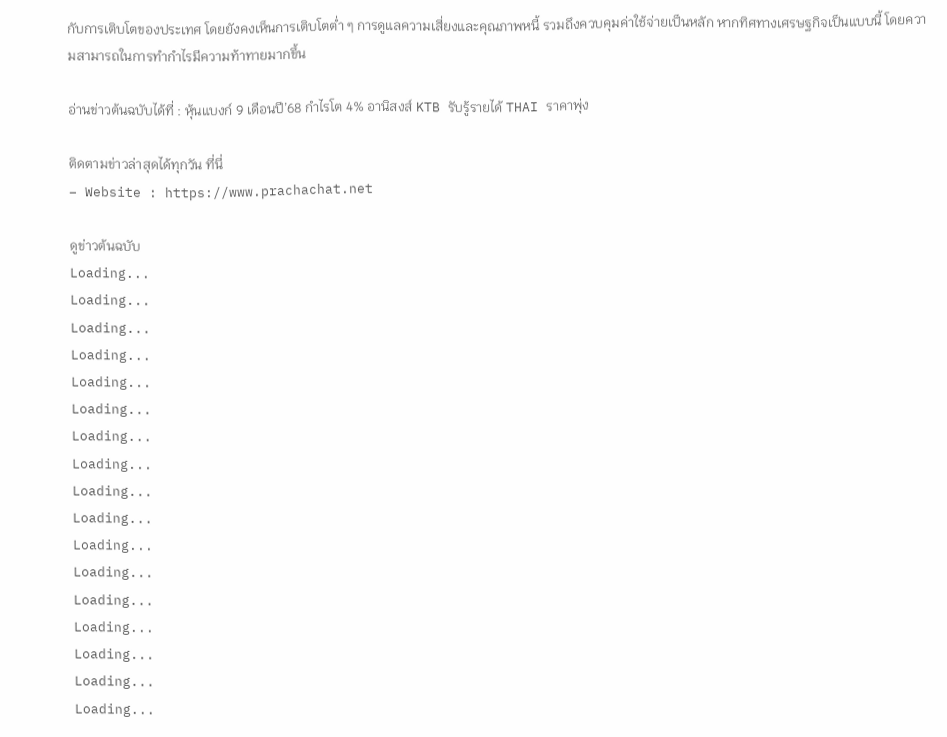กับการเติบโตของประเทศ โดยยังคงเห็นการเติบโตต่ำ ๆ การดูแลความเสี่ยงและคุณภาพหนี้ รวมถึงควบคุมค่าใช้จ่ายเป็นหลัก หากทิศทางเศรษฐกิจเป็นแบบนี้ โดยความสามารถในการทำกำไรมีความท้าทายมากขึ้น

อ่านข่าวต้นฉบับได้ที่ : หุ้นแบงก์ 9 เดือนปี’68 กำไรโต 4% อานิสงส์ KTB รับรู้รายได้ THAI ราคาพุ่ง

ติดตามข่าวล่าสุดได้ทุกวัน ที่นี่
– Website : https://www.prachachat.net

ดูข่าวต้นฉบับ
Loading...
Loading...
Loading...
Loading...
Loading...
Loading...
Loading...
Loading...
Loading...
Loading...
Loading...
Loading...
Loading...
Loading...
Loading...
Loading...
Loading...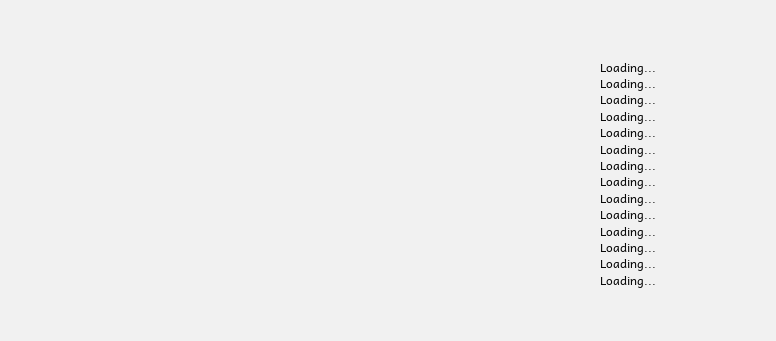Loading...
Loading...
Loading...
Loading...
Loading...
Loading...
Loading...
Loading...
Loading...
Loading...
Loading...
Loading...
Loading...
Loading...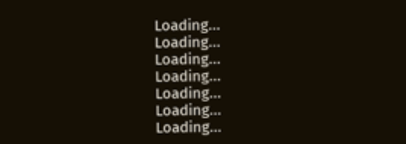Loading...
Loading...
Loading...
Loading...
Loading...
Loading...
Loading...